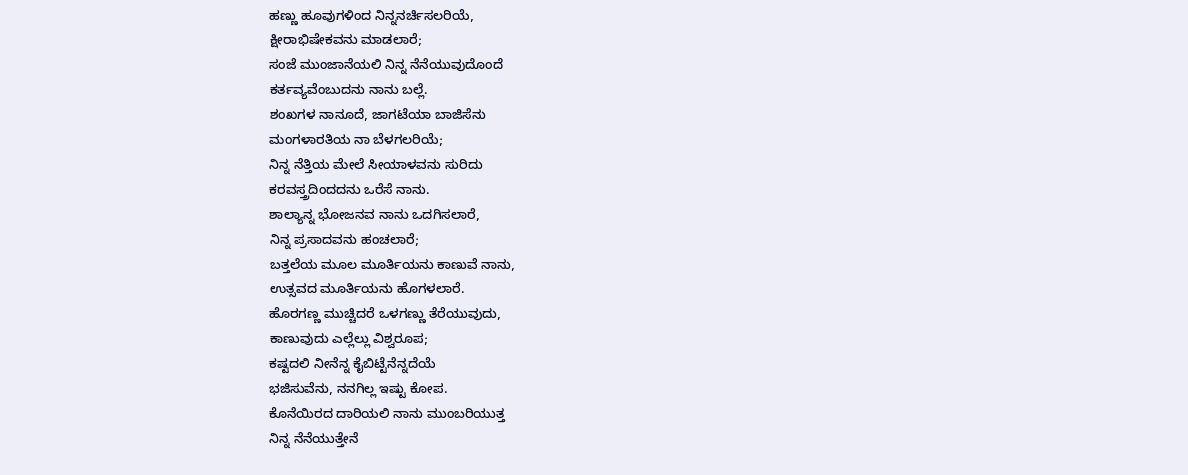ಹಣ್ಣು ಹೂವುಗಳಿಂದ ನಿನ್ನನರ್ಚಿಸಲರಿಯೆ,
ಕ್ಷೀರಾಭಿಷೇಕವನು ಮಾಡಲಾರೆ;
ಸಂಜೆ ಮುಂಜಾನೆಯಲಿ ನಿನ್ನ ನೆನೆಯುವುದೊಂದೆ
ಕರ್ತವ್ಯವೆಂಬುದನು ನಾನು ಬಲ್ಲೆ.
ಶಂಖಗಳ ನಾನೂದೆ, ಜಾಗಟೆಯಾ ಬಾಜಿಸೆನು
ಮಂಗಳಾರತಿಯ ನಾ ಬೆಳಗಲರಿಯೆ;
ನಿನ್ನ ನೆತ್ತಿಯ ಮೇಲೆ ಸೀಯಾಳವನು ಸುರಿದು
ಕರವಸ್ತ್ರದಿಂದದನು ಒರೆಸೆ ನಾನು.
ಶಾಲ್ಯಾನ್ನ ಭೋಜನವ ನಾನು ಒದಗಿಸಲಾರೆ,
ನಿನ್ನ ಪ್ರಸಾದವನು ಹಂಚಲಾರೆ;
ಬತ್ತಲೆಯ ಮೂಲ ಮೂರ್ತಿಯನು ಕಾಣುವೆ ನಾನು,
ಉತ್ಸವದ ಮೂರ್ತಿಯನು ಹೊಗಳಲಾರೆ.
ಹೊರಗಣ್ಣ ಮುಚ್ಚಿದರೆ ಒಳಗಣ್ಣು ತೆರೆಯುವುದು,
ಕಾಣುವುದು ಎಲ್ಲೆಲ್ಲು ವಿಶ್ವರೂಪ;
ಕಷ್ಟದಲಿ ನೀನೆನ್ನ ಕೈಬಿಟ್ಟೆನೆನ್ನದೆಯೆ
ಭಜಿಸುವೆನು, ನನಗಿಲ್ಲ ಇಷ್ಟು ಕೋಪ.
ಕೊನೆಯಿರದ ದಾರಿಯಲಿ ನಾನು ಮುಂಬರಿಯುತ್ತ
ನಿನ್ನ ನೆನೆಯುತ್ತೇನೆ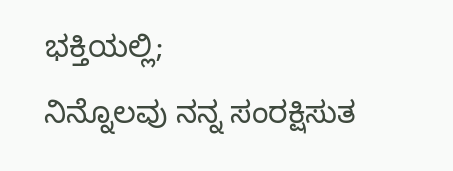ಭಕ್ತಿಯಲ್ಲಿ;
ನಿನ್ನೊಲವು ನನ್ನ ಸಂರಕ್ಷಿಸುತ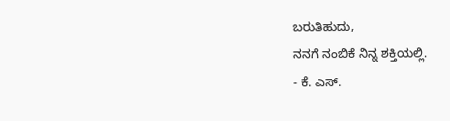ಬರುತಿಹುದು,
ನನಗೆ ನಂಬಿಕೆ ನಿನ್ನ ಶಕ್ತಿಯಲ್ಲಿ.
- ಕೆ. ಎಸ್.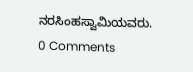ನರಸಿಂಹಸ್ವಾಮಿಯವರು.
0 Comments